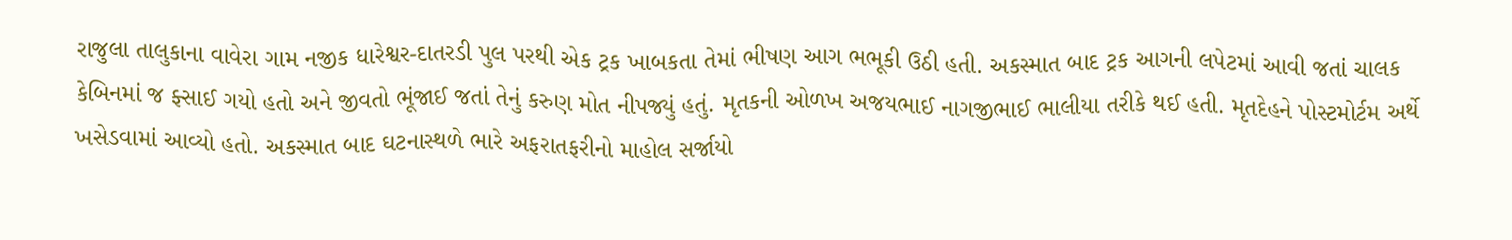રાજુલા તાલુકાના વાવેરા ગામ નજીક ધારેશ્વર-દાતરડી પુલ પરથી એક ટ્રક ખાબકતા તેમાં ભીષણ આગ ભભૂકી ઉઠી હતી. અકસ્માત બાદ ટ્રક આગની લપેટમાં આવી જતાં ચાલક કેબિનમાં જ ફ્સાઈ ગયો હતો અને જીવતો ભૂંજાઈ જતાં તેનું કરુણ મોત નીપજ્યું હતું. મૃતકની ઓળખ અજયભાઈ નાગજીભાઈ ભાલીયા તરીકે થઈ હતી. મૃતદેહને પોસ્ટમોર્ટમ અર્થે ખસેડવામાં આવ્યો હતો. અકસ્માત બાદ ઘટનાસ્થળે ભારે અફરાતફરીનો માહોલ સર્જાયો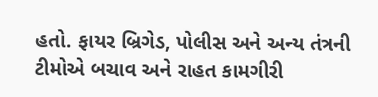હતો. ફાયર બ્રિગેડ, પોલીસ અને અન્ય તંત્રની ટીમોએ બચાવ અને રાહત કામગીરી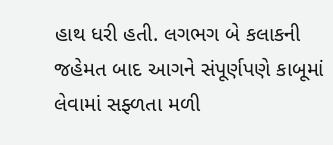હાથ ધરી હતી. લગભગ બે કલાકની જહેમત બાદ આગને સંપૂર્ણપણે કાબૂમાં લેવામાં સફ્ળતા મળી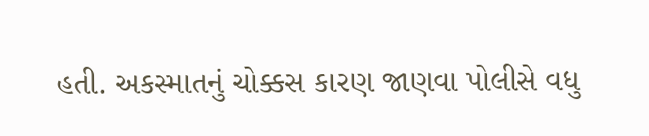હતી. અકસ્માતનું ચોક્કસ કારણ જાણવા પોલીસે વધુ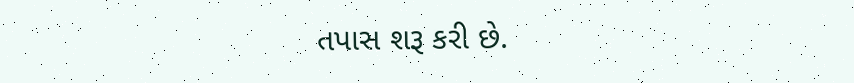તપાસ શરૂ કરી છે.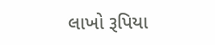લાખો રૂપિયા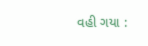વહી ગયા :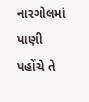નારગોલમાં પાણી પહોંચે તે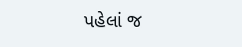પહેલાં જ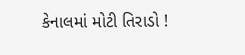કેનાલમાં મોટી તિરાડો !